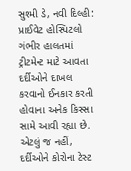સુશ્મી ડે, નવી દિલ્હી: પ્રાઈવેટ હોસ્પિટલો ગંભીર હાલતમાં ટ્રીટમેન્ટ માટે આવતા દર્દીઓને દાખલ કરવાનો ઈનકાર કરતી હોવાના અનેક કિસ્સા સામે આવી રહ્યા છે. એટલું જ નહીં, દર્દીઓને કોરોના ટેસ્ટ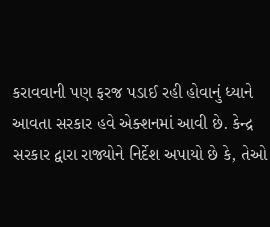કરાવવાની પણ ફરજ પડાઈ રહી હોવાનું ધ્યાને આવતા સરકાર હવે એક્શનમાં આવી છે. કેન્દ્ર સરકાર દ્વારા રાજ્યોને નિર્દેશ અપાયો છે કે, તેઓ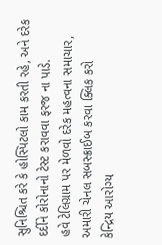સુનિશ્ચિત કરે કે હોસ્પિટલો કામ કરતી રહે, અને દરેક દર્દીને કોરોનાનો ટેસ્ટ કરાવવા ફરજ ના પાડે.
હવે ટેલિગ્રામ પર મેળવો દરેક મહત્વના સમાચાર, અમારી ચેનલ સબસ્ક્રાઈબ કરવા ક્લિક કરો
કેન્દ્રિય આરોગ્ય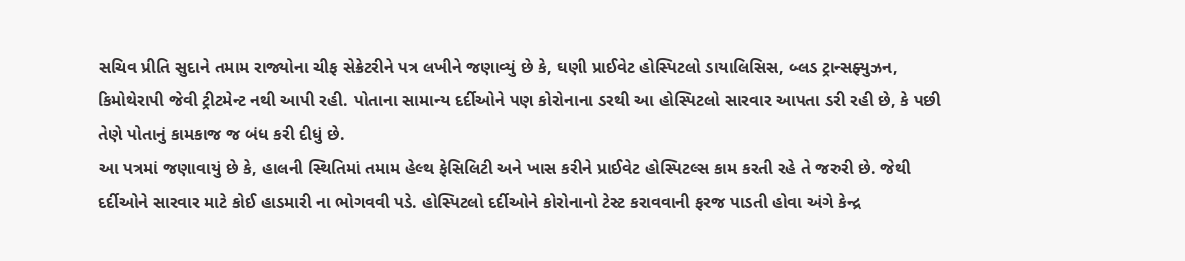સચિવ પ્રીતિ સુદાને તમામ રાજ્યોના ચીફ સેક્રેટરીને પત્ર લખીને જણાવ્યું છે કે, ઘણી પ્રાઈવેટ હોસ્પિટલો ડાયાલિસિસ, બ્લડ ટ્રાન્સફ્યુઝન, કિમોથેરાપી જેવી ટ્રીટમેન્ટ નથી આપી રહી. પોતાના સામાન્ય દર્દીઓને પણ કોરોનાના ડરથી આ હોસ્પિટલો સારવાર આપતા ડરી રહી છે, કે પછી તેણે પોતાનું કામકાજ જ બંધ કરી દીધું છે.
આ પત્રમાં જણાવાયું છે કે, હાલની સ્થિતિમાં તમામ હેલ્થ ફેસિલિટી અને ખાસ કરીને પ્રાઈવેટ હોસ્પિટલ્સ કામ કરતી રહે તે જરુરી છે. જેથી દર્દીઓને સારવાર માટે કોઈ હાડમારી ના ભોગવવી પડે. હોસ્પિટલો દર્દીઓને કોરોનાનો ટેસ્ટ કરાવવાની ફરજ પાડતી હોવા અંગે કેન્દ્ર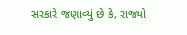સરકારે જણાવ્યું છે કે, રાજ્યો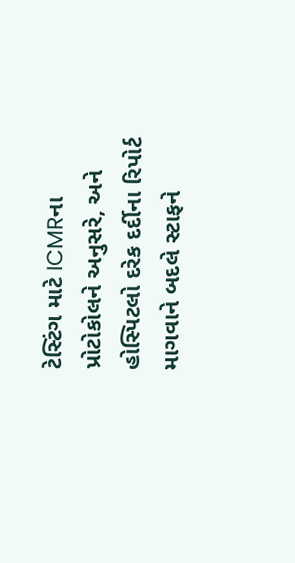ટેસ્ટિંગ માટે ICMRના પ્રોટોકોલને અનુસરે, અને હોસ્પિટલો દરેક દર્દીના રિપોર્ટ માગવાને બદલે સ્ટાફને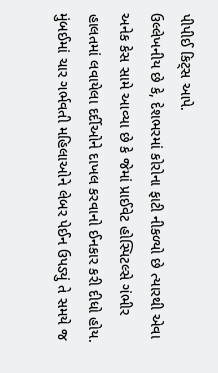પીપીઈ કિટ્સ આપે.
ઉલ્લેખનીય છે કે, દેશભરમાં કોરોના ફાટી નીકળ્યો છે ત્યારથી એવા અનેક કેસ સામે આવ્યા છે કે જેમાં પ્રાઈવેટ હોસ્પિટલ્સે ગંભીર હાલતમાં લવાયેલા દર્દીઓને દાખલ કરવાનો ઈનકાર કરી દીધો હોય. મુંબઈમાં ચાર ગર્ભવતી મહિલાઓને લેબર પેઈન ઉપડ્યું તે સમયે જ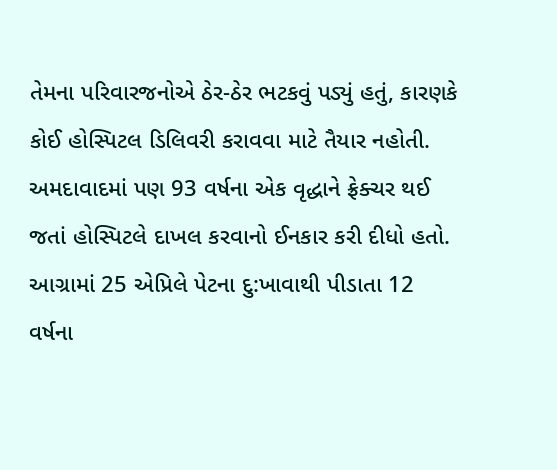તેમના પરિવારજનોએ ઠેર-ઠેર ભટકવું પડ્યું હતું, કારણકે કોઈ હોસ્પિટલ ડિલિવરી કરાવવા માટે તૈયાર નહોતી.
અમદાવાદમાં પણ 93 વર્ષના એક વૃદ્ધાને ફ્રેક્ચર થઈ જતાં હોસ્પિટલે દાખલ કરવાનો ઈનકાર કરી દીધો હતો. આગ્રામાં 25 એપ્રિલે પેટના દુ:ખાવાથી પીડાતા 12 વર્ષના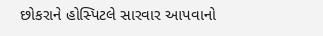છોકરાને હોસ્પિટલે સારવાર આપવાનો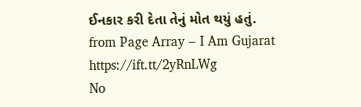ઈનકાર કરી દેતા તેનું મોત થયું હતું.
from Page Array – I Am Gujarat https://ift.tt/2yRnLWg
No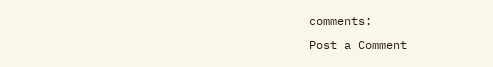comments:
Post a Comment